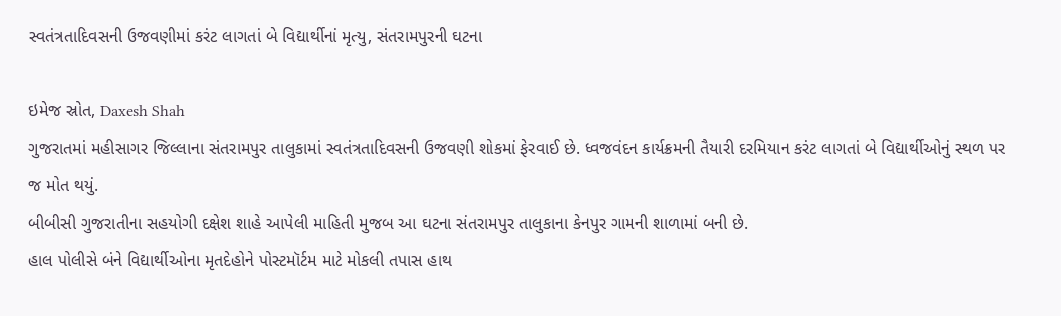સ્વતંત્રતાદિવસની ઉજવણીમાં કરંટ લાગતાં બે વિદ્યાર્થીનાં મૃત્યુ, સંતરામપુરની ઘટના

ઇમેજ સ્રોત, Daxesh Shah
ગુજરાતમાં મહીસાગર જિલ્લાના સંતરામપુર તાલુકામાં સ્વતંત્રતાદિવસની ઉજવણી શોકમાં ફેરવાઈ છે. ધ્વજવંદન કાર્યક્રમની તૈયારી દરમિયાન કરંટ લાગતાં બે વિદ્યાર્થીઓનું સ્થળ પર જ મોત થયું.
બીબીસી ગુજરાતીના સહયોગી દક્ષેશ શાહે આપેલી માહિતી મુજબ આ ઘટના સંતરામપુર તાલુકાના કેનપુર ગામની શાળામાં બની છે.
હાલ પોલીસે બંને વિદ્યાર્થીઓના મૃતદેહોને પોસ્ટમૉર્ટમ માટે મોકલી તપાસ હાથ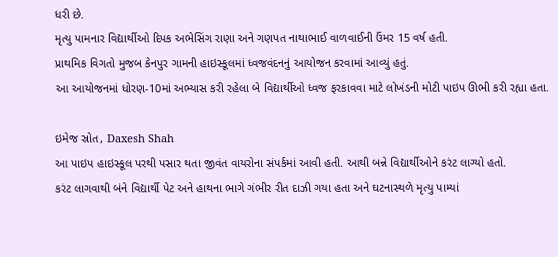ધરી છે.
મૃત્યુ પામનાર વિદ્યાર્થીઓ દિપક અભેસિંગ રાણા અને ગણપત નાથાભાઈ વાળવાઈની ઉંમર 15 વર્ષ હતી.
પ્રાથમિક વિગતો મુજબ કેનપુર ગામની હાઇસ્કૂલમાં ધ્વજવંદનનું આયોજન કરવામાં આવ્યું હતું.
આ આયોજનમાં ધોરણ-10માં અભ્યાસ કરી રહેલા બે વિદ્યાર્થીઓ ધ્વજ ફરકાવવા માટે લોખંડની મોટી પાઇપ ઊભી કરી રહ્યા હતા.

ઇમેજ સ્રોત, Daxesh Shah
આ પાઇપ હાઇસ્કૂલ પરથી પસાર થતા જીવંત વાયરોના સંપર્કમાં આવી હતી. આથી બન્ને વિદ્યાર્થીઓને કરંટ લાગ્યો હતો.
કરંટ લાગવાથી બંને વિદ્યાર્થી પેટ અને હાથના ભાગે ગંભીર રીત દાઝી ગયા હતા અને ઘટનાસ્થળે મૃત્યુ પામ્યાં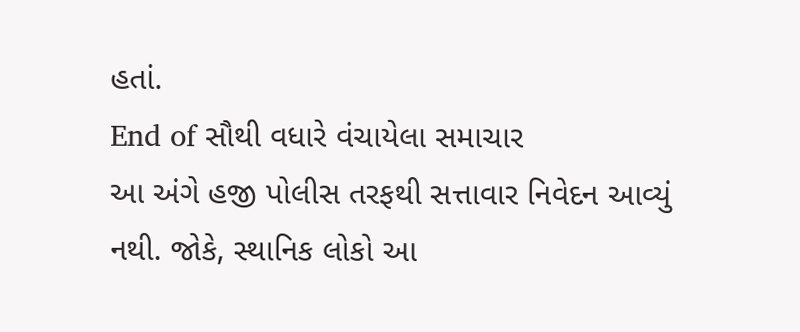હતાં.
End of સૌથી વધારે વંચાયેલા સમાચાર
આ અંગે હજી પોલીસ તરફથી સત્તાવાર નિવેદન આવ્યું નથી. જોકે, સ્થાનિક લોકો આ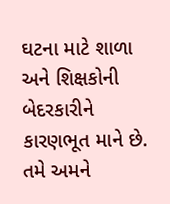ઘટના માટે શાળા અને શિક્ષકોની બેદરકારીને કારણભૂત માને છે.
તમે અમને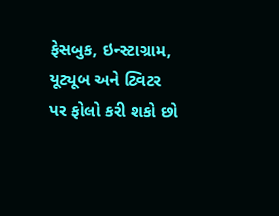ફેસબુક, ઇન્સ્ટાગ્રામ, યૂટ્યૂબ અને ટ્વિટર પર ફોલો કરી શકો છો